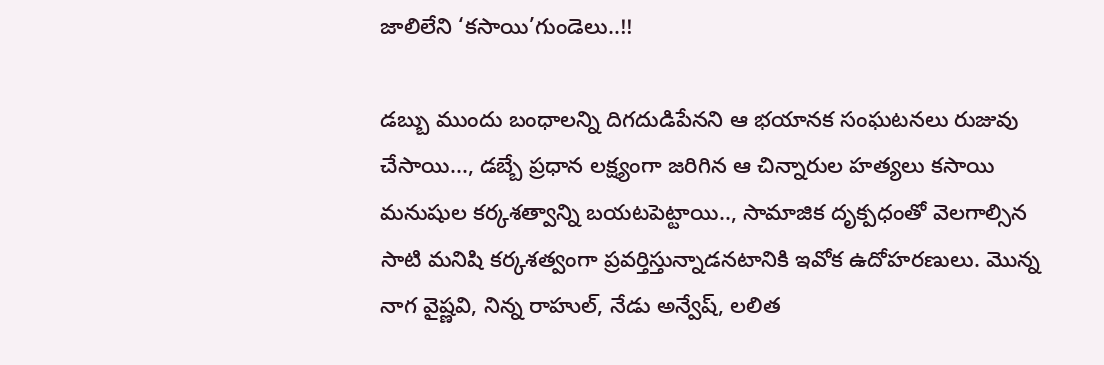జాలిలేని ‘కసాయి’గుండెలు..!!

డబ్బు ముందు బంధాలన్ని దిగదుడిపేనని ఆ భయానక సంఘటనలు రుజువు చేసాయి..., డబ్బే ప్రధాన లక్ష్యంగా జరిగిన ఆ చిన్నారుల హత్యలు కసాయి మనుషుల కర్కశత్వాన్ని బయటపెట్టాయి.., సామాజిక దృక్పధంతో వెలగాల్సిన సాటి మనిషి కర్కశత్వంగా ప్రవర్తిస్తున్నాడనటానికి ఇవోక ఉదోహరణులు. మొన్న నాగ వైష్ణవి, నిన్న రాహుల్, నేడు అన్వేష్, లలిత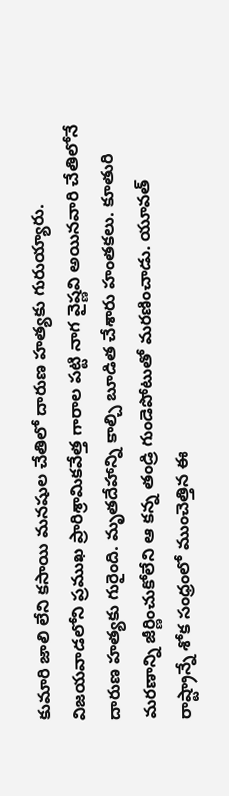కుమారి జాలి లేని కసాయి మనషుల చేతిలో దారుణ హత్యకు గురుయ్యారు.
విజయవాడలోని ప్రముఖ ప్రారిశ్రామికవేత్త గారాల పట్టి నాగ వైష్ణవి అయినవారి చేతిలోనే దారుణ హత్యకు గురైంది. మృతదేహాన్ని కాల్చి బూడిత చేశారు హంతకలు. కూతురి మరణాన్ని జీర్ణించుకోలేని ఆ కన్న తండ్రి గుండెపోటుతో మరణించాడు. యూవత్ రాష్ట్రాన్నే శోక సంధ్రంలో ముంచెత్తిన ఈ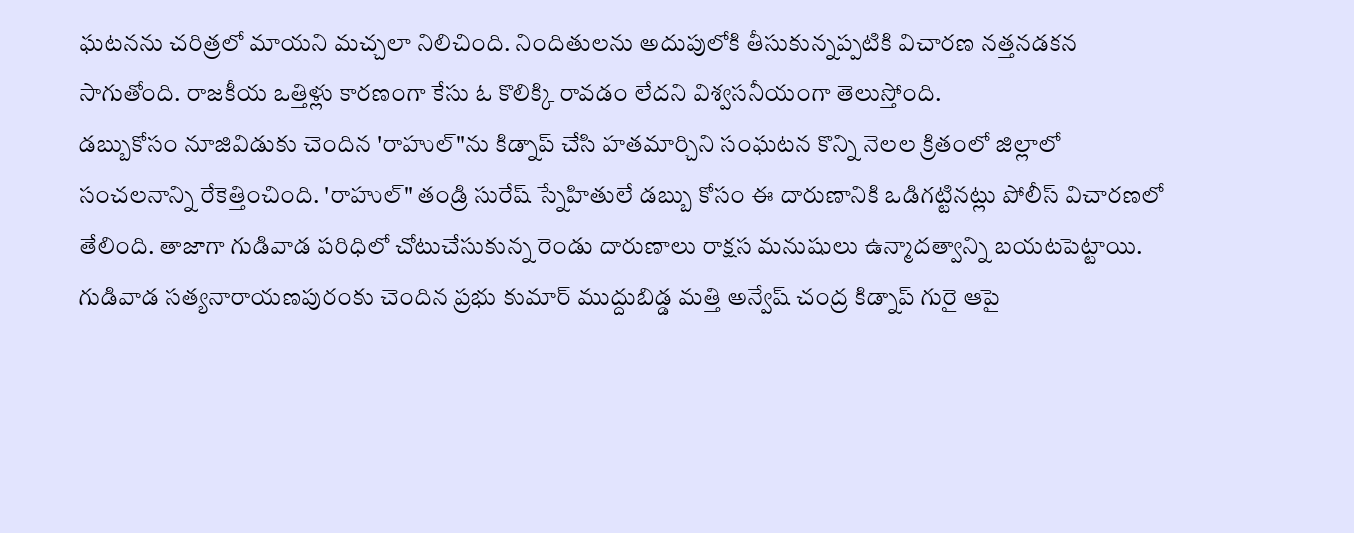ఘటనను చరిత్రలో మాయని మచ్చలా నిలిచింది. నిందితులను అదుపులోకి తీసుకున్నప్పటికి విచారణ నత్తనడకన సాగుతోంది. రాజకీయ ఒత్తిళ్లు కారణంగా కేసు ఓ కొలిక్కి రావడం లేదని విశ్వసనీయంగా తెలుస్తోంది.
డబ్బుకోసం నూజివిడుకు చెందిన 'రాహుల్"ను కిడ్నాప్ చేసి హతమార్చిని సంఘటన కొన్ని నెలల క్రితంలో జిల్లాలో సంచలనాన్ని రేకెత్తించింది. 'రాహుల్" తండ్రి సురేష్ స్నేహితులే డబ్బు కోసం ఈ దారుణానికి ఒడిగట్టినట్లు పోలీస్ విచారణలో తేలింది. తాజాగా గుడివాడ పరిధిలో చోటుచేసుకున్న రెండు దారుణాలు రాక్షస మనుషులు ఉన్మాదత్వాన్ని బయటపెట్టాయి.
గుడివాడ సత్యనారాయణపురంకు చెందిన ప్రభు కుమార్ ముద్దుబిడ్డ మత్తి అన్వేష్ చంద్ర కిడ్నాప్ గురై ఆపై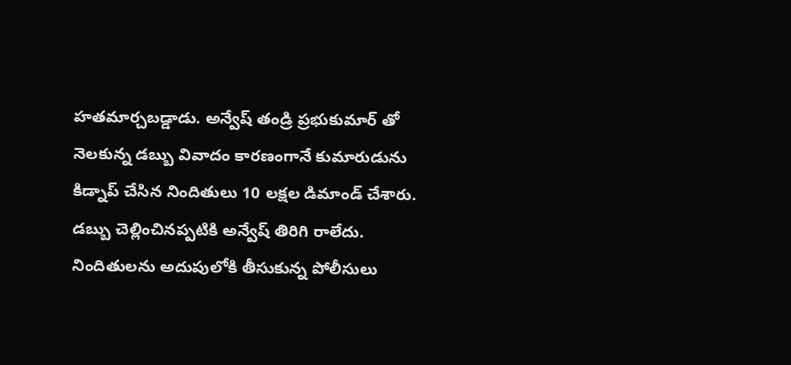హతమార్చబడ్డాడు. అన్వేష్ తండ్రి ప్రభుకుమార్ తో నెలకున్న డబ్బు వివాదం కారణంగానే కుమారుడును కిడ్నాప్ చేసిన నిందితులు 10 లక్షల డిమాండ్ చేశారు. డబ్బు చెల్లించినప్పటికి అన్వేష్ తిరిగి రాలేదు. నిందితులను అదుపులోకి తీసుకున్న పోలీసులు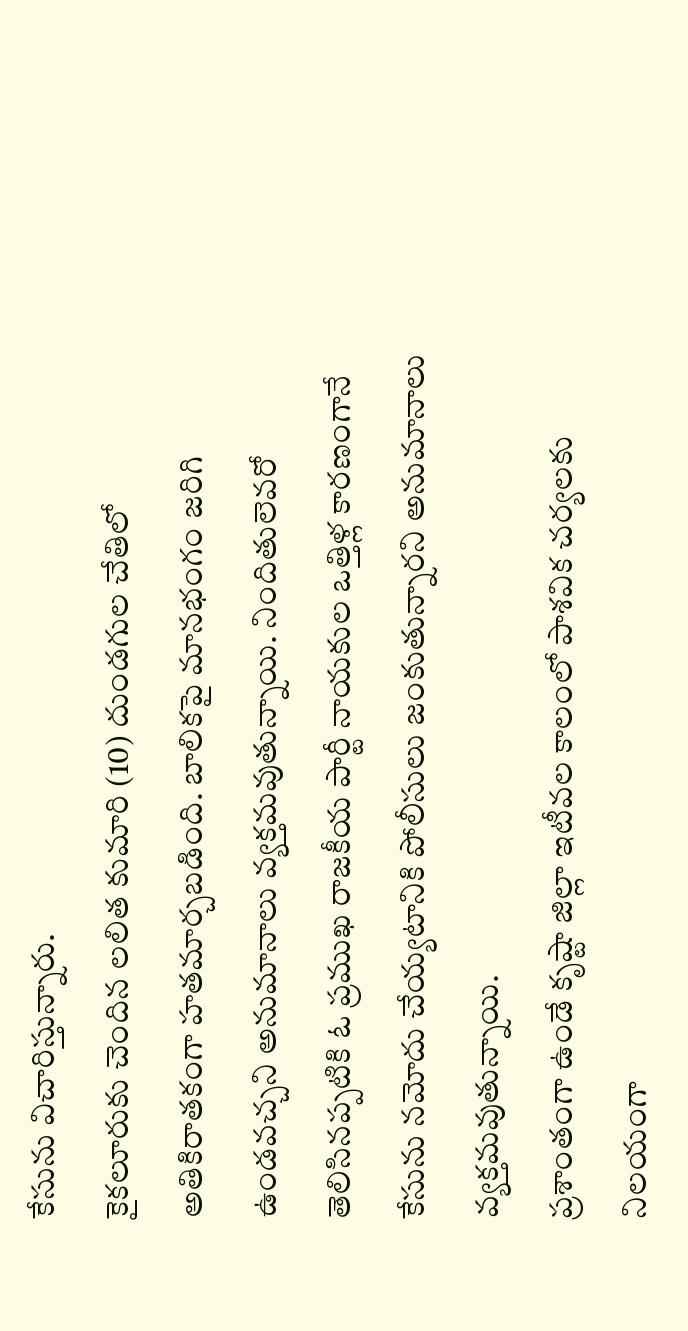కేసును విచారిస్తున్నారు.
కైకలూరుకు చెందిన లలిత కుమారి (10) దుండగుల చేతిలో అతికిరాతకంగా హతమార్చబడింది. బాలికపై మానభంగం జరిగి ఉండవచ్చని అనుమానాలు వ్యక్తమవుతున్నాయి. నిందితులెవరో తెలిసినప్పటికి ఓ ప్రముఖ రాజకీయ పార్టీ నాయకుల ఒత్తిళ్ల కారణంగానే కేసును నమోదు చేయ్యటానికి పోలీసులు జంకుతున్నారని అనుమానాలు వ్యక్తమవుతున్నాయి.
ప్రశాంతంగా ఉండే కృష్టా జిల్లా ఇటీవల కాలంలో పాశవిక చర్యలకు నిలయంగా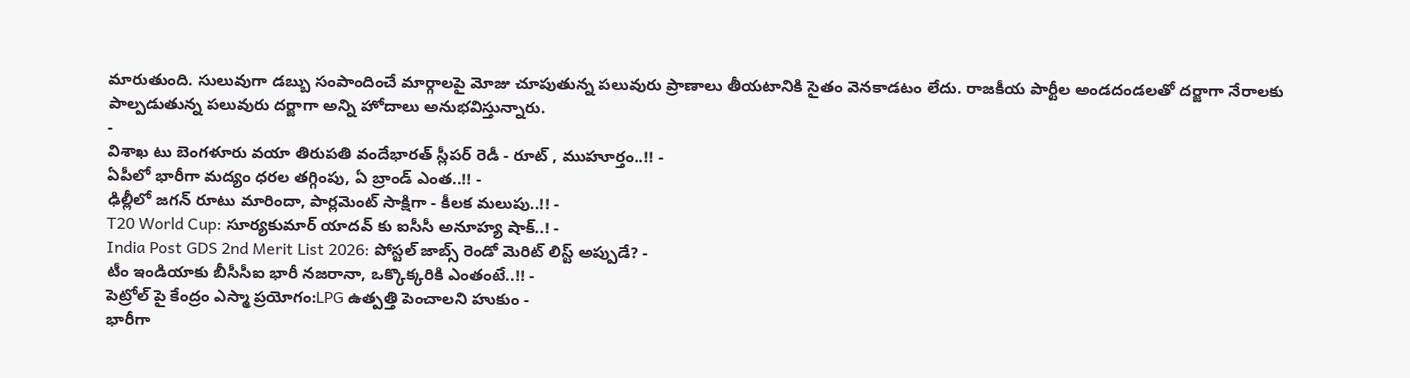మారుతుంది. సులువుగా డబ్బు సంపాందించే మార్గాలపై మోజు చూపుతున్న పలువురు ప్రాణాలు తీయటానికి సైతం వెనకాడటం లేదు. రాజకీయ పార్టీల అండదండలతో దర్జాగా నేరాలకు పాల్పడుతున్న పలువురు దర్జాగా అన్ని హోదాలు అనుభవిస్తున్నారు.
-
విశాఖ టు బెంగళూరు వయా తిరుపతి వందేభారత్ స్లీపర్ రెడీ - రూట్ , ముహూర్తం..!! -
ఏపీలో భారీగా మద్యం ధరల తగ్గింపు, ఏ బ్రాండ్ ఎంత..!! -
ఢిల్లీలో జగన్ రూటు మారిందా, పార్లమెంట్ సాక్షిగా - కీలక మలుపు..!! -
T20 World Cup: సూర్యకుమార్ యాదవ్ కు ఐసీసీ అనూహ్య షాక్..! -
India Post GDS 2nd Merit List 2026: పోస్టల్ జాబ్స్ రెండో మెరిట్ లిస్ట్ అప్పుడే? -
టీం ఇండియాకు బీసీసీఐ భారీ నజరానా, ఒక్కొక్కరికి ఎంతంటే..!! -
పెట్రోల్ పై కేంద్రం ఎస్మా ప్రయోగం:LPG ఉత్పత్తి పెంచాలని హుకుం -
భారీగా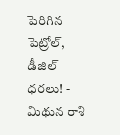పెరిగిన పెట్రోల్, డీజిల్ ధరలు! -
మిథున రాశి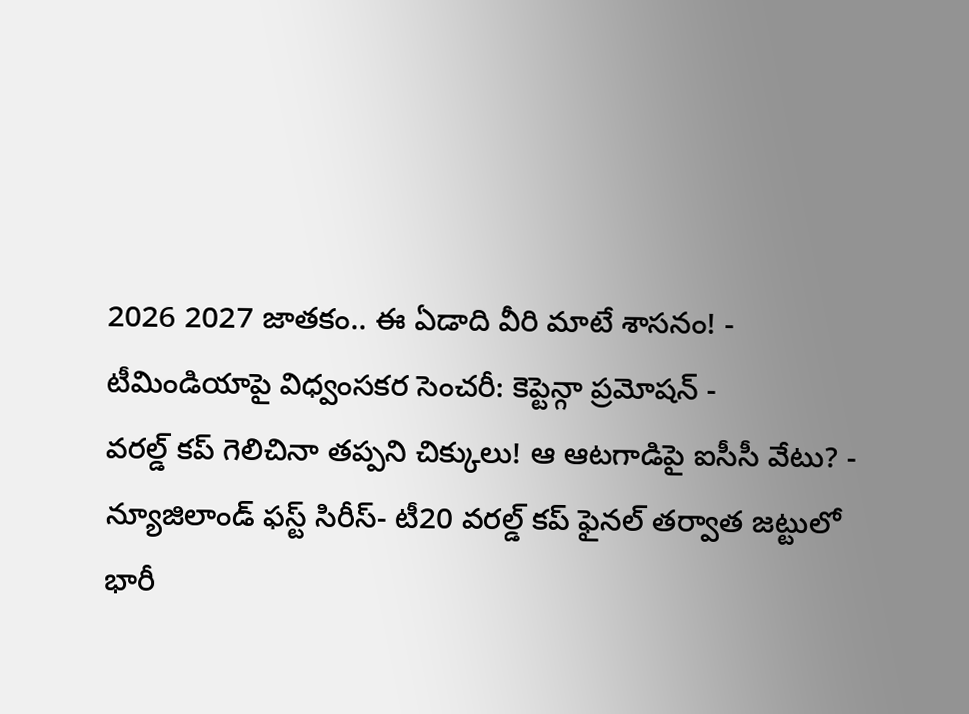2026 2027 జాతకం.. ఈ ఏడాది వీరి మాటే శాసనం! -
టీమిండియాపై విధ్వంసకర సెంచరీ: కెప్టెన్గా ప్రమోషన్ -
వరల్డ్ కప్ గెలిచినా తప్పని చిక్కులు! ఆ ఆటగాడిపై ఐసీసీ వేటు? -
న్యూజిలాండ్ ఫస్ట్ సిరీస్- టీ20 వరల్డ్ కప్ ఫైనల్ తర్వాత జట్టులో భారీ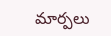మార్పలు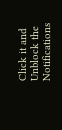Click it and Unblock the Notifications